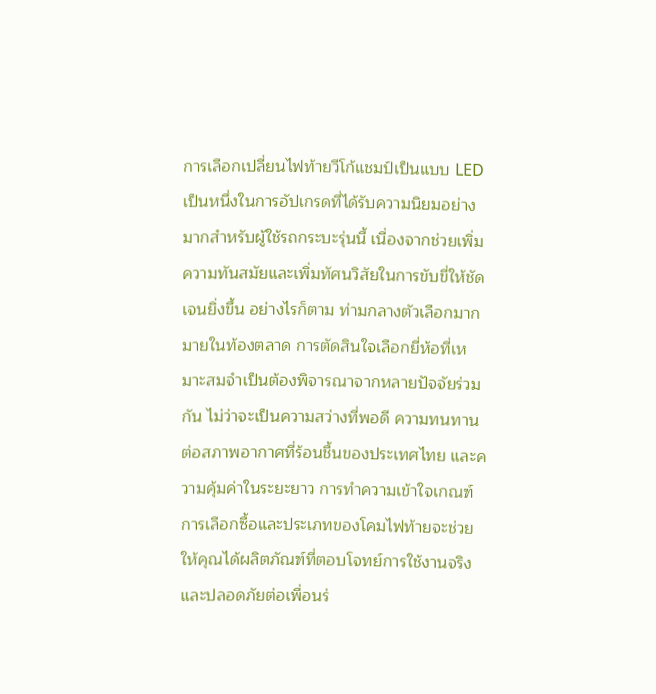การเลือกเปลี่ยนไฟท้ายวีโก้แชมป์เป็นแบบ LED เป็นหนึ่งในการอัปเกรดที่ได้รับความนิยมอย่างมากสำหรับผู้ใช้รถกระบะรุ่นนี้ เนื่องจากช่วยเพิ่มความทันสมัยและเพิ่มทัศนวิสัยในการขับขี่ให้ชัดเจนยิ่งขึ้น อย่างไรก็ตาม ท่ามกลางตัวเลือกมากมายในท้องตลาด การตัดสินใจเลือกยี่ห้อที่เหมาะสมจำเป็นต้องพิจารณาจากหลายปัจจัยร่วมกัน ไม่ว่าจะเป็นความสว่างที่พอดี ความทนทานต่อสภาพอากาศที่ร้อนชื้นของประเทศไทย และความคุ้มค่าในระยะยาว การทำความเข้าใจเกณฑ์การเลือกซื้อและประเภทของโคมไฟท้ายจะช่วยให้คุณได้ผลิตภัณฑ์ที่ตอบโจทย์การใช้งานจริงและปลอดภัยต่อเพื่อนร่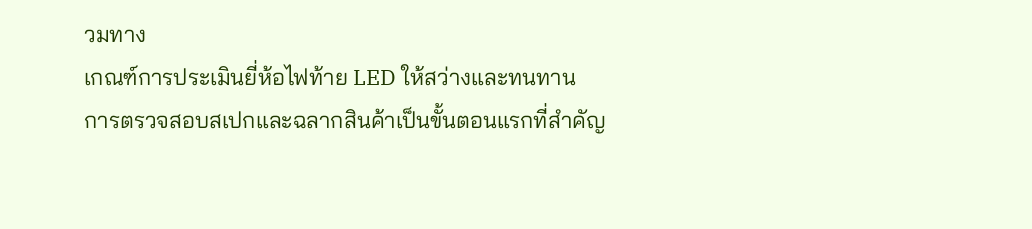วมทาง
เกณฑ์การประเมินยี่ห้อไฟท้าย LED ให้สว่างและทนทาน
การตรวจสอบสเปกและฉลากสินค้าเป็นขั้นตอนแรกที่สำคัญ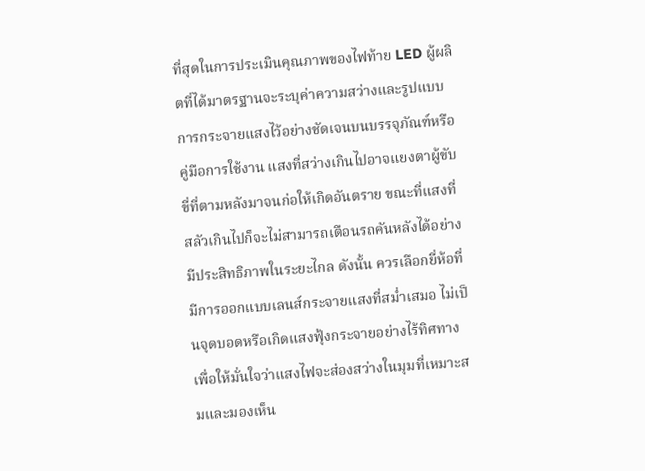ที่สุดในการประเมินคุณภาพของไฟท้าย LED ผู้ผลิตที่ได้มาตรฐานจะระบุค่าความสว่างและรูปแบบการกระจายแสงไว้อย่างชัดเจนบนบรรจุภัณฑ์หรือคู่มือการใช้งาน แสงที่สว่างเกินไปอาจแยงตาผู้ขับขี่ที่ตามหลังมาจนก่อให้เกิดอันตราย ขณะที่แสงที่สลัวเกินไปก็จะไม่สามารถเตือนรถคันหลังได้อย่างมีประสิทธิภาพในระยะไกล ดังนั้น ควรเลือกยี่ห้อที่มีการออกแบบเลนส์กระจายแสงที่สม่ำเสมอ ไม่เป็นจุดบอดหรือเกิดแสงฟุ้งกระจายอย่างไร้ทิศทาง เพื่อให้มั่นใจว่าแสงไฟจะส่องสว่างในมุมที่เหมาะสมและมองเห็น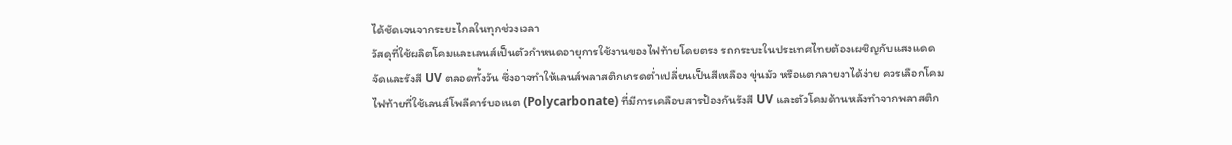ได้ชัดเจนจากระยะไกลในทุกช่วงเวลา
วัสดุที่ใช้ผลิตโคมและเลนส์เป็นตัวกำหนดอายุการใช้งานของไฟท้ายโดยตรง รถกระบะในประเทศไทยต้องเผชิญกับแสงแดดจัดและรังสี UV ตลอดทั้งวัน ซึ่งอาจทำให้เลนส์พลาสติกเกรดต่ำเปลี่ยนเป็นสีเหลือง ขุ่นมัว หรือแตกลายงาได้ง่าย ควรเลือกโคมไฟท้ายที่ใช้เลนส์โพลีคาร์บอเนต (Polycarbonate) ที่มีการเคลือบสารป้องกันรังสี UV และตัวโคมด้านหลังทำจากพลาสติก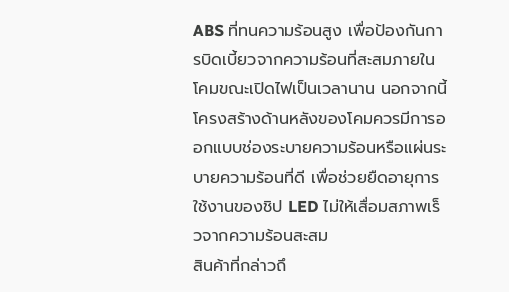ABS ที่ทนความร้อนสูง เพื่อป้องกันการบิดเบี้ยวจากความร้อนที่สะสมภายในโคมขณะเปิดไฟเป็นเวลานาน นอกจากนี้ โครงสร้างด้านหลังของโคมควรมีการออกแบบช่องระบายความร้อนหรือแผ่นระบายความร้อนที่ดี เพื่อช่วยยืดอายุการใช้งานของชิป LED ไม่ให้เสื่อมสภาพเร็วจากความร้อนสะสม
สินค้าที่กล่าวถึ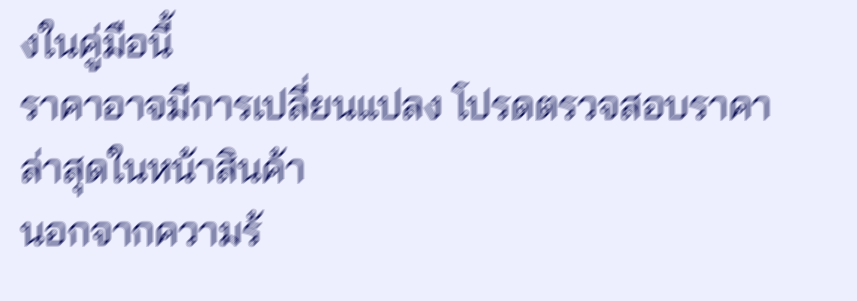งในคู่มือนี้
ราคาอาจมีการเปลี่ยนแปลง โปรดตรวจสอบราคาล่าสุดในหน้าสินค้า
นอกจากความร้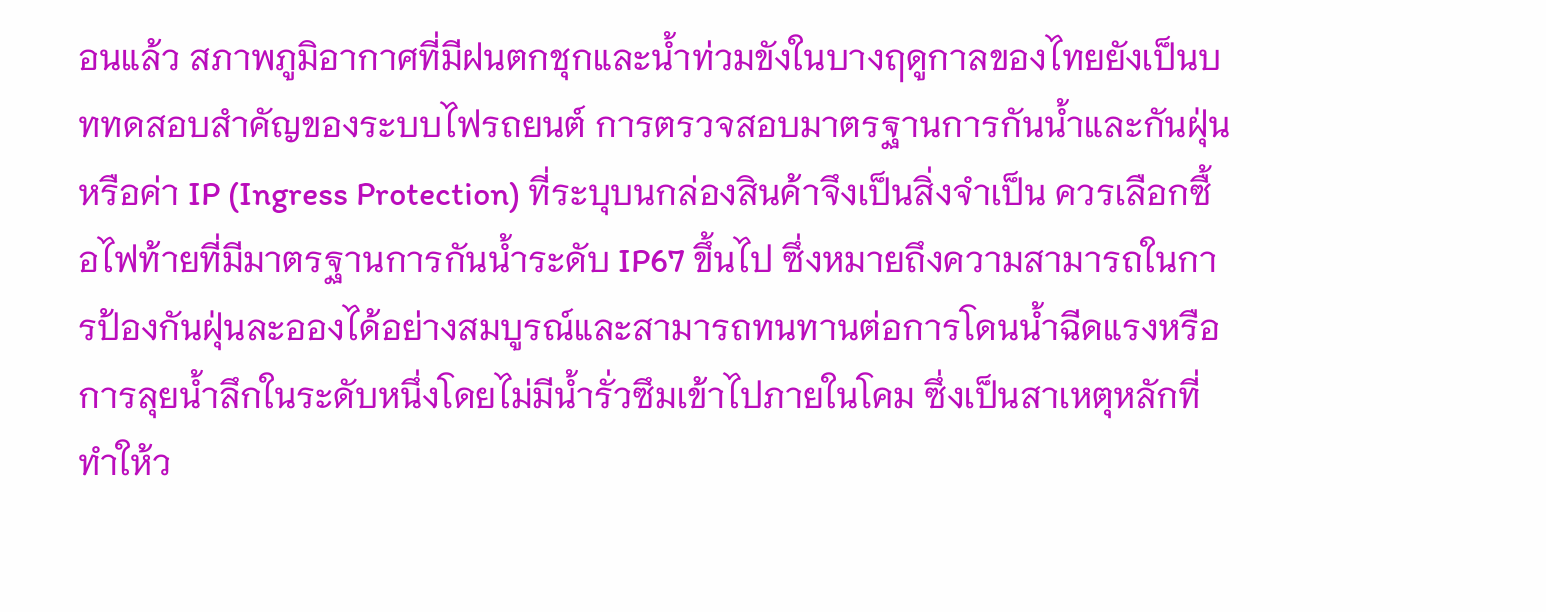อนแล้ว สภาพภูมิอากาศที่มีฝนตกชุกและน้ำท่วมขังในบางฤดูกาลของไทยยังเป็นบททดสอบสำคัญของระบบไฟรถยนต์ การตรวจสอบมาตรฐานการกันน้ำและกันฝุ่น หรือค่า IP (Ingress Protection) ที่ระบุบนกล่องสินค้าจึงเป็นสิ่งจำเป็น ควรเลือกซื้อไฟท้ายที่มีมาตรฐานการกันน้ำระดับ IP67 ขึ้นไป ซึ่งหมายถึงความสามารถในการป้องกันฝุ่นละอองได้อย่างสมบูรณ์และสามารถทนทานต่อการโดนน้ำฉีดแรงหรือการลุยน้ำลึกในระดับหนึ่งโดยไม่มีน้ำรั่วซึมเข้าไปภายในโคม ซึ่งเป็นสาเหตุหลักที่ทำให้ว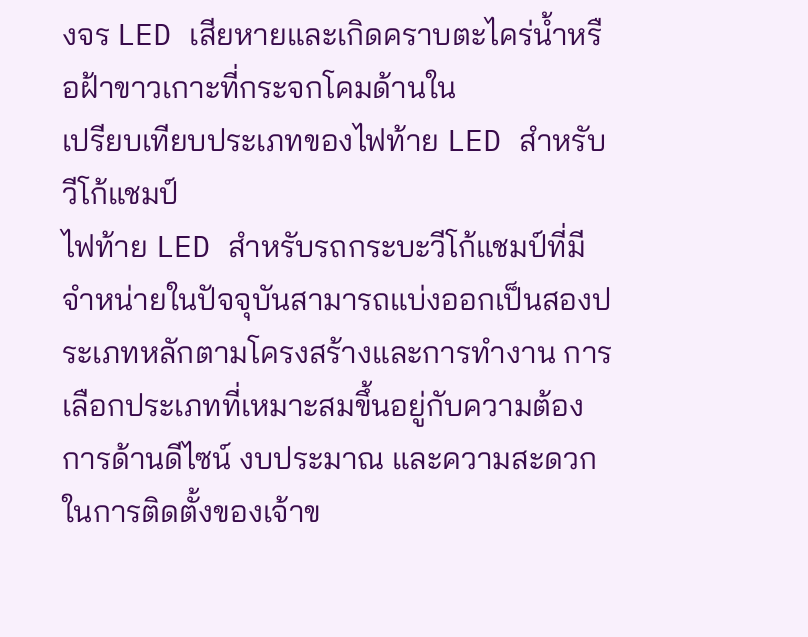งจร LED เสียหายและเกิดคราบตะไคร่น้ำหรือฝ้าขาวเกาะที่กระจกโคมด้านใน
เปรียบเทียบประเภทของไฟท้าย LED สำหรับวีโก้แชมป์
ไฟท้าย LED สำหรับรถกระบะวีโก้แชมป์ที่มีจำหน่ายในปัจจุบันสามารถแบ่งออกเป็นสองประเภทหลักตามโครงสร้างและการทำงาน การเลือกประเภทที่เหมาะสมขึ้นอยู่กับความต้องการด้านดีไซน์ งบประมาณ และความสะดวกในการติดตั้งของเจ้าข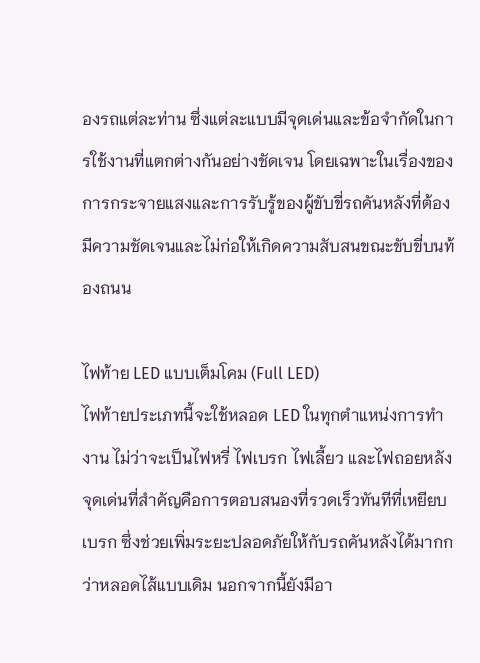องรถแต่ละท่าน ซึ่งแต่ละแบบมีจุดเด่นและข้อจำกัดในการใช้งานที่แตกต่างกันอย่างชัดเจน โดยเฉพาะในเรื่องของการกระจายแสงและการรับรู้ของผู้ขับขี่รถคันหลังที่ต้องมีความชัดเจนและไม่ก่อให้เกิดความสับสนขณะขับขี่บนท้องถนน

ไฟท้าย LED แบบเต็มโคม (Full LED)
ไฟท้ายประเภทนี้จะใช้หลอด LED ในทุกตำแหน่งการทำงาน ไม่ว่าจะเป็นไฟหรี่ ไฟเบรก ไฟเลี้ยว และไฟถอยหลัง จุดเด่นที่สำคัญคือการตอบสนองที่รวดเร็วทันทีที่เหยียบเบรก ซึ่งช่วยเพิ่มระยะปลอดภัยให้กับรถคันหลังได้มากกว่าหลอดไส้แบบเดิม นอกจากนี้ยังมีอา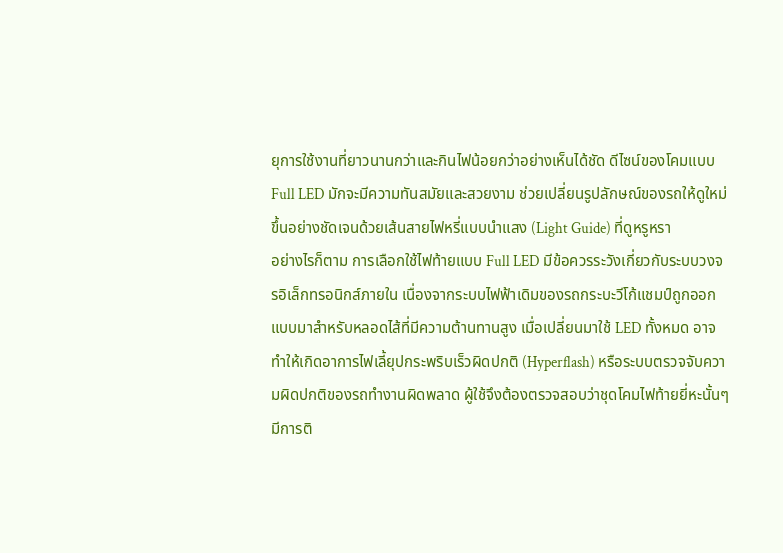ยุการใช้งานที่ยาวนานกว่าและกินไฟน้อยกว่าอย่างเห็นได้ชัด ดีไซน์ของโคมแบบ Full LED มักจะมีความทันสมัยและสวยงาม ช่วยเปลี่ยนรูปลักษณ์ของรถให้ดูใหม่ขึ้นอย่างชัดเจนด้วยเส้นสายไฟหรี่แบบนำแสง (Light Guide) ที่ดูหรูหรา
อย่างไรก็ตาม การเลือกใช้ไฟท้ายแบบ Full LED มีข้อควรระวังเกี่ยวกับระบบวงจรอิเล็กทรอนิกส์ภายใน เนื่องจากระบบไฟฟ้าเดิมของรถกระบะวีโก้แชมป์ถูกออกแบบมาสำหรับหลอดไส้ที่มีความต้านทานสูง เมื่อเปลี่ยนมาใช้ LED ทั้งหมด อาจทำให้เกิดอาการไฟเลี้ยุปกระพริบเร็วผิดปกติ (Hyperflash) หรือระบบตรวจจับความผิดปกติของรถทำงานผิดพลาด ผู้ใช้จึงต้องตรวจสอบว่าชุดโคมไฟท้ายยี่หะนั้นๆ มีการติ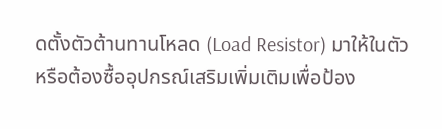ดตั้งตัวต้านทานโหลด (Load Resistor) มาให้ในตัวหรือต้องซื้ออุปกรณ์เสริมเพิ่มเติมเพื่อป้อง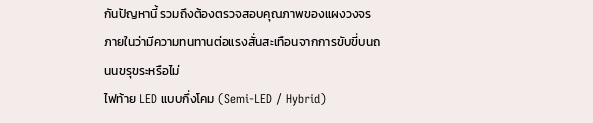กันปัญหานี้ รวมถึงต้องตรวจสอบคุณภาพของแผงวงจรภายในว่ามีความทนทานต่อแรงสั่นสะเทือนจากการขับขี่บนถนนขรุขระหรือไม่
ไฟท้าย LED แบบกึ่งโคม (Semi-LED / Hybrid)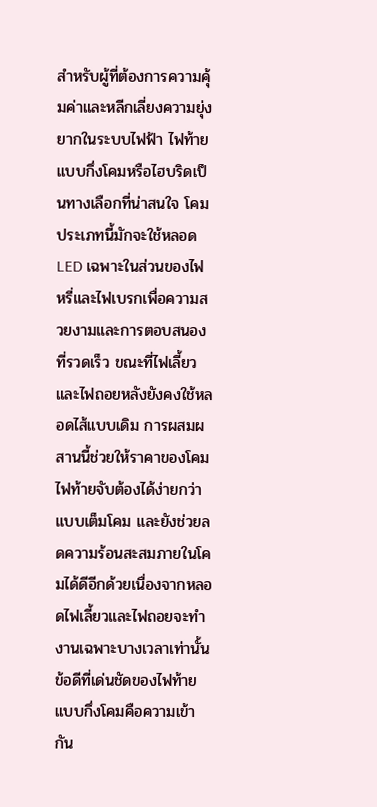สำหรับผู้ที่ต้องการความคุ้มค่าและหลีกเลี่ยงความยุ่งยากในระบบไฟฟ้า ไฟท้ายแบบกึ่งโคมหรือไฮบริดเป็นทางเลือกที่น่าสนใจ โคมประเภทนี้มักจะใช้หลอด LED เฉพาะในส่วนของไฟหรี่และไฟเบรกเพื่อความสวยงามและการตอบสนองที่รวดเร็ว ขณะที่ไฟเลี้ยวและไฟถอยหลังยังคงใช้หลอดไส้แบบเดิม การผสมผสานนี้ช่วยให้ราคาของโคมไฟท้ายจับต้องได้ง่ายกว่าแบบเต็มโคม และยังช่วยลดความร้อนสะสมภายในโคมได้ดีอีกด้วยเนื่องจากหลอดไฟเลี้ยวและไฟถอยจะทำงานเฉพาะบางเวลาเท่านั้น
ข้อดีที่เด่นชัดของไฟท้ายแบบกึ่งโคมคือความเข้ากัน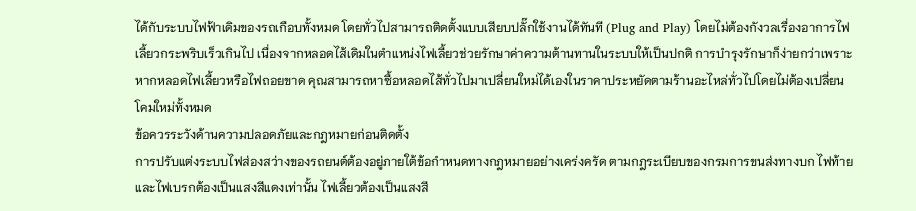ได้กับระบบไฟฟ้าเดิมของรถเกือบทั้งหมด โดยทั่วไปสามารถติดตั้งแบบเสียบปลั๊กใช้งานได้ทันที (Plug and Play) โดยไม่ต้องกังวลเรื่องอาการไฟเลี้ยวกระพริบเร็วเกินไป เนื่องจากหลอดไส้เดิมในตำแหน่งไฟเลี้ยวช่วยรักษาค่าความต้านทานในระบบให้เป็นปกติ การบำรุงรักษาก็ง่ายกว่าเพราะหากหลอดไฟเลี้ยวหรือไฟถอยขาด คุณสามารถหาซื้อหลอดไส้ทั่วไปมาเปลี่ยนใหม่ได้เองในราคาประหยัดตามร้านอะไหล่ทั่วไปโดยไม่ต้องเปลี่ยนโคมใหม่ทั้งหมด
ข้อควรระวังด้านความปลอดภัยและกฎหมายก่อนติดตั้ง
การปรับแต่งระบบไฟส่องสว่างของรถยนต์ต้องอยู่ภายใต้ข้อกำหนดทางกฎหมายอย่างเคร่งครัด ตามกฎระเบียบของกรมการขนส่งทางบก ไฟท้ายและไฟเบรกต้องเป็นแสงสีแดงเท่านั้น ไฟเลี้ยวต้องเป็นแสงสี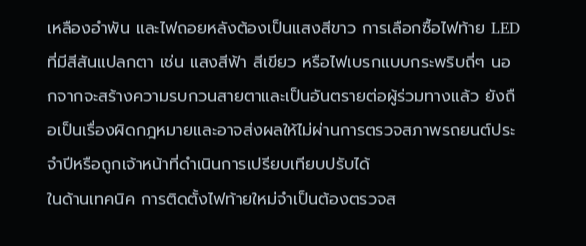เหลืองอำพัน และไฟถอยหลังต้องเป็นแสงสีขาว การเลือกซื้อไฟท้าย LED ที่มีสีสันแปลกตา เช่น แสงสีฟ้า สีเขียว หรือไฟเบรกแบบกระพริบถี่ๆ นอกจากจะสร้างความรบกวนสายตาและเป็นอันตรายต่อผู้ร่วมทางแล้ว ยังถือเป็นเรื่องผิดกฎหมายและอาจส่งผลให้ไม่ผ่านการตรวจสภาพรถยนต์ประจำปีหรือถูกเจ้าหน้าที่ดำเนินการเปรียบเทียบปรับได้
ในด้านเทคนิค การติดตั้งไฟท้ายใหม่จำเป็นต้องตรวจส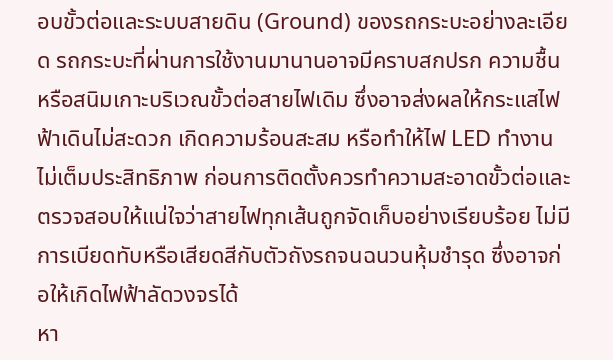อบขั้วต่อและระบบสายดิน (Ground) ของรถกระบะอย่างละเอียด รถกระบะที่ผ่านการใช้งานมานานอาจมีคราบสกปรก ความชื้น หรือสนิมเกาะบริเวณขั้วต่อสายไฟเดิม ซึ่งอาจส่งผลให้กระแสไฟฟ้าเดินไม่สะดวก เกิดความร้อนสะสม หรือทำให้ไฟ LED ทำงานไม่เต็มประสิทธิภาพ ก่อนการติดตั้งควรทำความสะอาดขั้วต่อและตรวจสอบให้แน่ใจว่าสายไฟทุกเส้นถูกจัดเก็บอย่างเรียบร้อย ไม่มีการเบียดทับหรือเสียดสีกับตัวถังรถจนฉนวนหุ้มชำรุด ซึ่งอาจก่อให้เกิดไฟฟ้าลัดวงจรได้
หา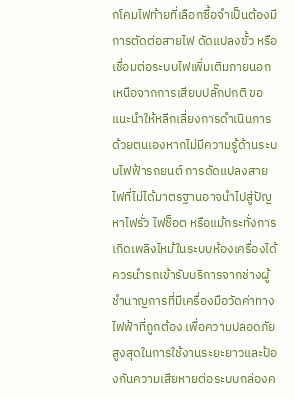กโคมไฟท้ายที่เลือกซื้อจำเป็นต้องมีการตัดต่อสายไฟ ดัดแปลงขั้ว หรือเชื่อมต่อระบบไฟเพิ่มเติมภายนอกเหนือจากการเสียบปลั๊กปกติ ขอแนะนำให้หลีกเลี่ยงการดำเนินการด้วยตนเองหากไม่มีความรู้ด้านระบบไฟฟ้ารถยนต์ การดัดแปลงสายไฟที่ไม่ได้มาตรฐานอาจนำไปสู่ปัญหาไฟรั่ว ไฟช็อต หรือแม้กระทั่งการเกิดเพลิงไหม้ในระบบห้องเครื่องได้ ควรนำรถเข้ารับบริการจากช่างผู้ชำนาญการที่มีเครื่องมือวัดค่าทางไฟฟ้าที่ถูกต้อง เพื่อความปลอดภัยสูงสุดในการใช้งานระยะยาวและป้องกันความเสียหายต่อระบบกล่องค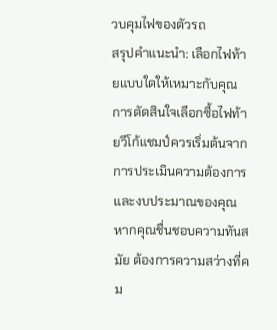วบคุมไฟของตัวรถ
สรุปคำแนะนำ: เลือกไฟท้ายแบบใดให้เหมาะกับคุณ
การตัดสินใจเลือกซื้อไฟท้ายวีโก้แชมป์ควรเริ่มต้นจากการประเมินความต้องการและงบประมาณของคุณ หากคุณชื่นชอบความทันสมัย ต้องการความสว่างที่คม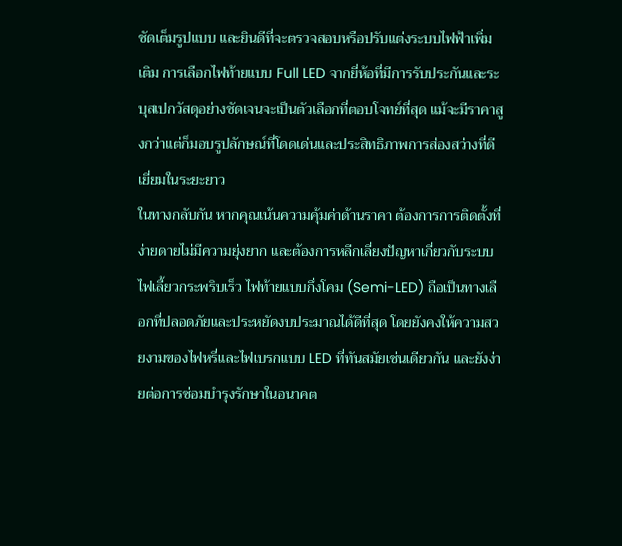ชัดเต็มรูปแบบ และยินดีที่จะตรวจสอบหรือปรับแต่งระบบไฟฟ้าเพิ่มเติม การเลือกไฟท้ายแบบ Full LED จากยี่ห้อที่มีการรับประกันและระบุสเปกวัสดุอย่างชัดเจนจะเป็นตัวเลือกที่ตอบโจทย์ที่สุด แม้จะมีราคาสูงกว่าแต่ก็มอบรูปลักษณ์ที่โดดเด่นและประสิทธิภาพการส่องสว่างที่ดีเยี่ยมในระยะยาว
ในทางกลับกัน หากคุณเน้นความคุ้มค่าด้านราคา ต้องการการติดตั้งที่ง่ายดายไม่มีความยุ่งยาก และต้องการหลีกเลี่ยงปัญหาเกี่ยวกับระบบไฟเลี้ยวกระพริบเร็ว ไฟท้ายแบบกึ่งโคม (Semi-LED) ถือเป็นทางเลือกที่ปลอดภัยและประหยัดงบประมาณได้ดีที่สุด โดยยังคงให้ความสวยงามของไฟหรี่และไฟเบรกแบบ LED ที่ทันสมัยเช่นเดียวกัน และยังง่ายต่อการซ่อมบำรุงรักษาในอนาคต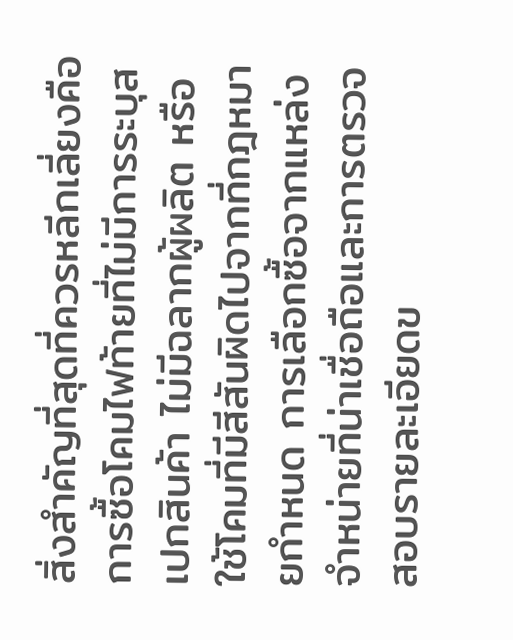สิ่งสำคัญที่สุดที่ควรหลีกเลี่ยงคือการซื้อโคมไฟท้ายที่ไม่มีการระบุสเปกสินค้า ไม่มีฉลากผู้ผลิต หรือใช้โคมที่มีสีสันผิดไปจากที่กฎหมายกำหนด การเลือกซื้อจากแหล่งจำหน่ายที่น่าเชื่อถือและการตรวจสอบรายละเอียดข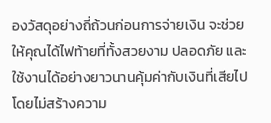องวัสดุอย่างถี่ถ้วนก่อนการจ่ายเงิน จะช่วยให้คุณได้ไฟท้ายที่ทั้งสวยงาม ปลอดภัย และใช้งานได้อย่างยาวนานคุ้มค่ากับเงินที่เสียไปโดยไม่สร้างความ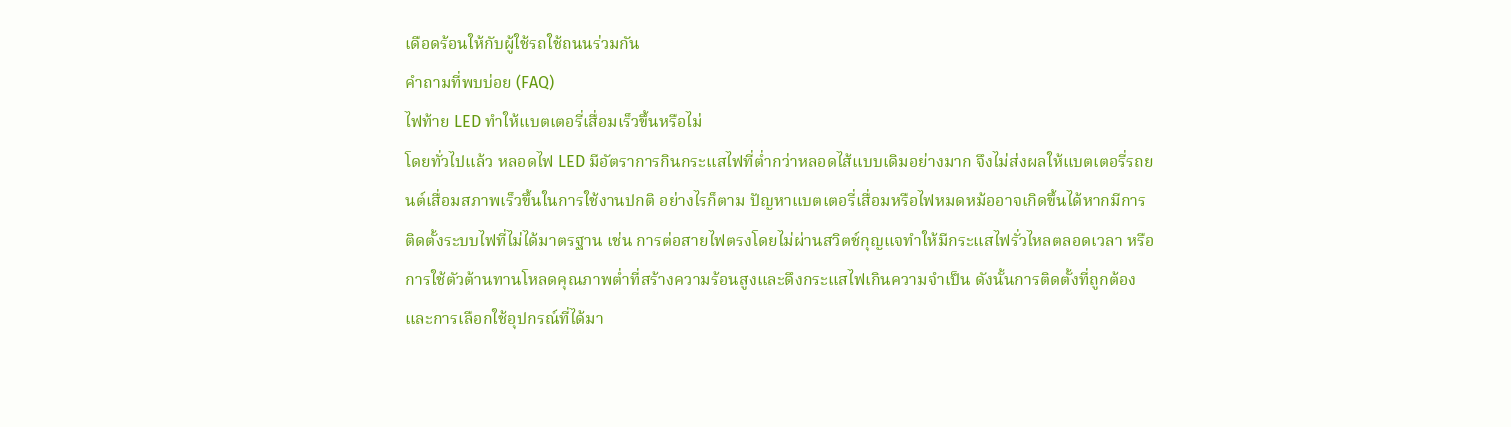เดือดร้อนให้กับผู้ใช้รถใช้ถนนร่วมกัน
คำถามที่พบบ่อย (FAQ)
ไฟท้าย LED ทำให้แบตเตอรี่เสื่อมเร็วขึ้นหรือไม่
โดยทั่วไปแล้ว หลอดไฟ LED มีอัตราการกินกระแสไฟที่ต่ำกว่าหลอดไส้แบบเดิมอย่างมาก จึงไม่ส่งผลให้แบตเตอรี่รถยนต์เสื่อมสภาพเร็วขึ้นในการใช้งานปกติ อย่างไรก็ตาม ปัญหาแบตเตอรี่เสื่อมหรือไฟหมดหม้ออาจเกิดขึ้นได้หากมีการติดตั้งระบบไฟที่ไม่ได้มาตรฐาน เช่น การต่อสายไฟตรงโดยไม่ผ่านสวิตช์กุญแจทำให้มีกระแสไฟรั่วไหลตลอดเวลา หรือการใช้ตัวต้านทานโหลดคุณภาพต่ำที่สร้างความร้อนสูงและดึงกระแสไฟเกินความจำเป็น ดังนั้นการติดตั้งที่ถูกต้องและการเลือกใช้อุปกรณ์ที่ได้มา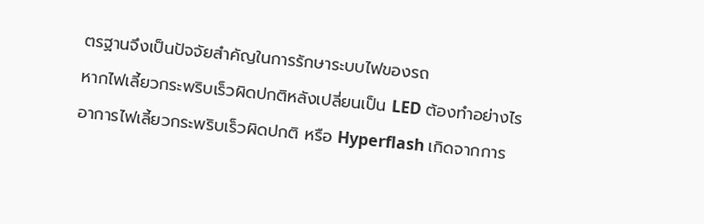ตรฐานจึงเป็นปัจจัยสำคัญในการรักษาระบบไฟของรถ
หากไฟเลี้ยวกระพริบเร็วผิดปกติหลังเปลี่ยนเป็น LED ต้องทำอย่างไร
อาการไฟเลี้ยวกระพริบเร็วผิดปกติ หรือ Hyperflash เกิดจากการ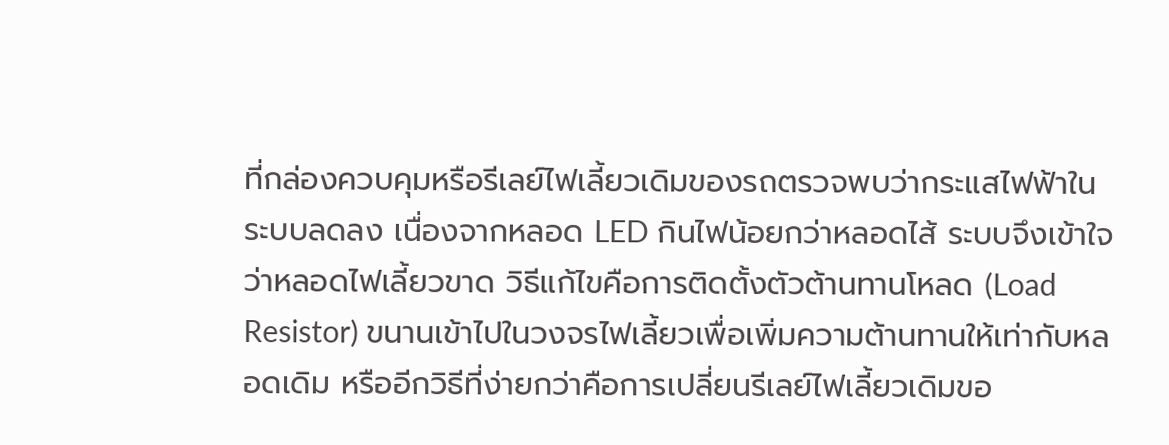ที่กล่องควบคุมหรือรีเลย์ไฟเลี้ยวเดิมของรถตรวจพบว่ากระแสไฟฟ้าในระบบลดลง เนื่องจากหลอด LED กินไฟน้อยกว่าหลอดไส้ ระบบจึงเข้าใจว่าหลอดไฟเลี้ยวขาด วิธีแก้ไขคือการติดตั้งตัวต้านทานโหลด (Load Resistor) ขนานเข้าไปในวงจรไฟเลี้ยวเพื่อเพิ่มความต้านทานให้เท่ากับหลอดเดิม หรืออีกวิธีที่ง่ายกว่าคือการเปลี่ยนรีเลย์ไฟเลี้ยวเดิมขอ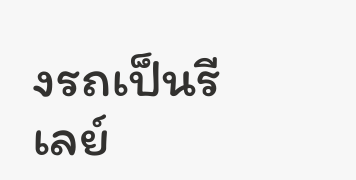งรถเป็นรีเลย์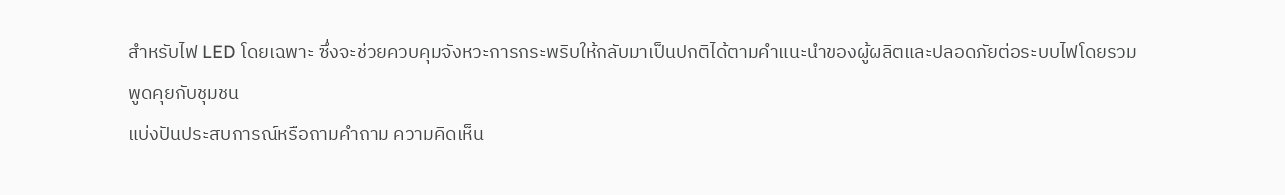สำหรับไฟ LED โดยเฉพาะ ซึ่งจะช่วยควบคุมจังหวะการกระพริบให้กลับมาเป็นปกติได้ตามคำแนะนำของผู้ผลิตและปลอดภัยต่อระบบไฟโดยรวม
พูดคุยกับชุมชน
แบ่งปันประสบการณ์หรือถามคำถาม ความคิดเห็น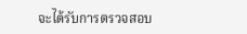จะได้รับการตรวจสอบ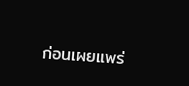ก่อนเผยแพร่